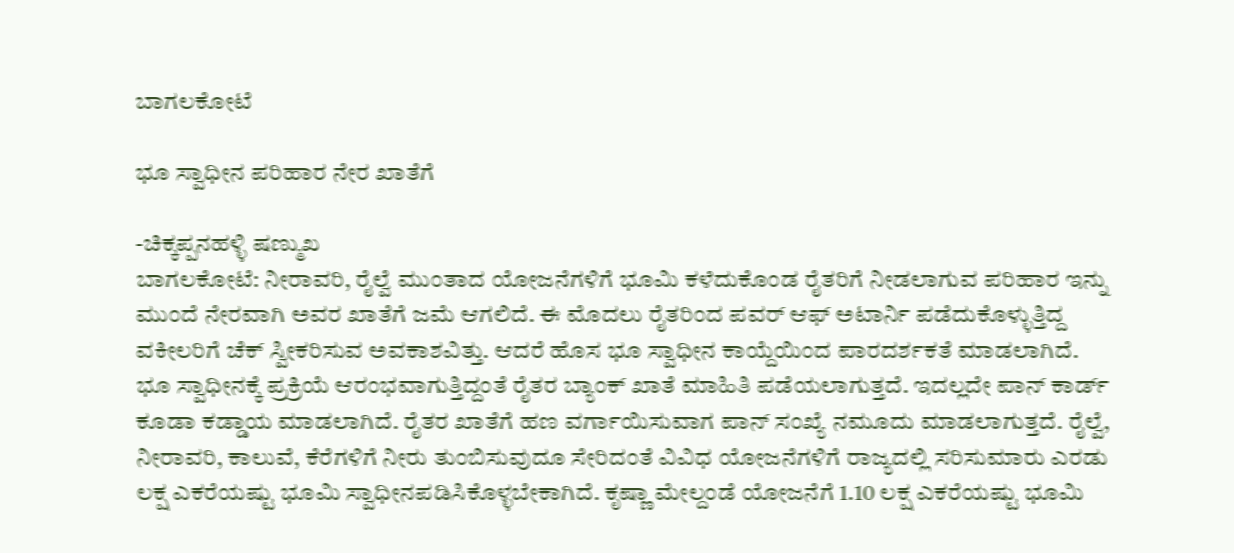ಬಾಗಲಕೋಟೆ

ಭೂ ಸ್ವಾಧೀನ ಪರಿಹಾರ ನೇರ ಖಾತೆಗೆ

-ಚಿಕ್ಕಪ್ಪನಹಳ್ಳಿ ಷಣ್ಮುಖ
ಬಾಗಲಕೋಟೆ: ನೀರಾವರಿ, ರೈಲ್ವೆ ಮುಂತಾದ ಯೋಜನೆಗಳಿಗೆ ಭೂಮಿ ಕಳೆದುಕೊಂಡ ರೈತರಿಗೆ ನೀಡಲಾಗುವ ಪರಿಹಾರ ಇನ್ನು ಮುಂದೆ ನೇರವಾಗಿ ಅವರ ಖಾತೆಗೆ ಜಮೆ ಆಗಲಿದೆ. ಈ ಮೊದಲು ರೈತರಿಂದ ಪವರ್ ಆಫ್ ಅಟಾರ್ನಿ ಪಡೆದುಕೊಳ್ಳುತ್ತಿದ್ದ ವಕೀಲರಿಗೆ ಚೆಕ್ ಸ್ವೀಕರಿಸುವ ಅವಕಾಶವಿತ್ತು. ಆದರೆ ಹೊಸ ಭೂ ಸ್ವಾಧೀನ ಕಾಯ್ದೆಯಿಂದ ಪಾರದರ್ಶಕತೆ ಮಾಡಲಾಗಿದೆ.
ಭೂ ಸ್ವಾಧೀನಕ್ಕೆ ಪ್ರಕ್ರಿಯೆ ಆರಂಭವಾಗುತ್ತಿದ್ದಂತೆ ರೈತರ ಬ್ಯಾಂಕ್ ಖಾತೆ ಮಾಹಿತಿ ಪಡೆಯಲಾಗುತ್ತದೆ. ಇದಲ್ಲದೇ ಪಾನ್ ಕಾರ್ಡ್ ಕೂಡಾ ಕಡ್ಡಾಯ ಮಾಡಲಾಗಿದೆ. ರೈತರ ಖಾತೆಗೆ ಹಣ ವರ್ಗಾಯಿಸುವಾಗ ಪಾನ್ ಸಂಖ್ಯೆ ನಮೂದು ಮಾಡಲಾಗುತ್ತದೆ. ರೈಲ್ವೆ, ನೀರಾವರಿ, ಕಾಲುವೆ, ಕೆರೆಗಳಿಗೆ ನೀರು ತುಂಬಿಸುವುದೂ ಸೇರಿದಂತೆ ವಿವಿಧ ಯೋಜನೆಗಳಿಗೆ ರಾಜ್ಯದಲ್ಲಿ ಸರಿಸುಮಾರು ಎರಡು ಲಕ್ಷ ಎಕರೆಯಷ್ಟು ಭೂಮಿ ಸ್ವಾಧೀನಪಡಿಸಿಕೊಳ್ಳಬೇಕಾಗಿದೆ. ಕೃಷ್ಣಾ ಮೇಲ್ದಂಡೆ ಯೋಜನೆಗೆ 1.10 ಲಕ್ಷ ಎಕರೆಯಷ್ಟು ಭೂಮಿ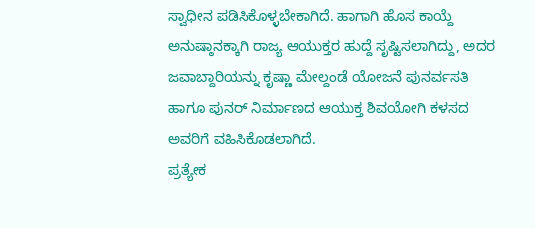ಸ್ವಾಧೀನ ಪಡಿಸಿಕೊಳ್ಳಬೇಕಾಗಿದೆ. ಹಾಗಾಗಿ ಹೊಸ ಕಾಯ್ದೆ ಅನುಷ್ಠಾನಕ್ಕಾಗಿ ರಾಜ್ಯ ಆಯುಕ್ತರ ಹುದ್ದೆ ಸೃಷ್ಟಿಸಲಾಗಿದ್ದು, ಅದರ ಜವಾಬ್ದಾರಿಯನ್ನು ಕೃಷ್ಣಾ ಮೇಲ್ದಂಡೆ ಯೋಜನೆ ಪುನರ್ವಸತಿ ಹಾಗೂ ಪುನರ್ ನಿರ್ಮಾಣದ ಆಯುಕ್ತ ಶಿವಯೋಗಿ ಕಳಸದ ಅವರಿಗೆ ವಹಿಸಿಕೊಡಲಾಗಿದೆ.
ಪ್ರತ್ಯೇಕ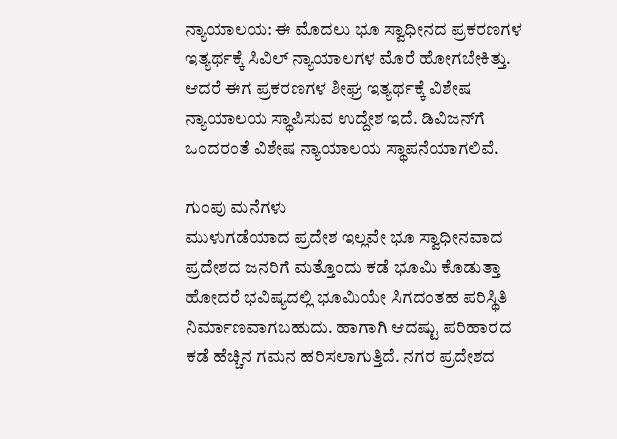ನ್ಯಾಯಾಲಯ: ಈ ಮೊದಲು ಭೂ ಸ್ವಾಧೀನದ ಪ್ರಕರಣಗಳ ಇತ್ಯರ್ಥಕ್ಕೆ ಸಿವಿಲ್ ನ್ಯಾಯಾಲಗಳ ಮೊರೆ ಹೋಗಬೇಕಿತ್ತು. ಆದರೆ ಈಗ ಪ್ರಕರಣಗಳ ಶೀಘ್ರ ಇತ್ಯರ್ಥಕ್ಕೆ ವಿಶೇಷ ನ್ಯಾಯಾಲಯ ಸ್ಥಾಪಿಸುವ ಉದ್ದೇಶ ಇದೆ. ಡಿವಿಜನ್‌ಗೆ ಒಂದರಂತೆ ವಿಶೇಷ ನ್ಯಾಯಾಲಯ ಸ್ಥಾಪನೆಯಾಗಲಿವೆ.

ಗುಂಪು ಮನೆಗಳು
ಮುಳುಗಡೆಯಾದ ಪ್ರದೇಶ ಇಲ್ಲವೇ ಭೂ ಸ್ವಾಧೀನವಾದ ಪ್ರದೇಶದ ಜನರಿಗೆ ಮತ್ತೊಂದು ಕಡೆ ಭೂಮಿ ಕೊಡುತ್ತಾ ಹೋದರೆ ಭವಿಷ್ಯದಲ್ಲಿ ಭೂಮಿಯೇ ಸಿಗದಂತಹ ಪರಿಸ್ಥಿತಿ ನಿರ್ಮಾಣವಾಗಬಹುದು. ಹಾಗಾಗಿ ಆದಷ್ಟು ಪರಿಹಾರದ ಕಡೆ ಹೆಚ್ಚಿನ ಗಮನ ಹರಿಸಲಾಗುತ್ತಿದೆ. ನಗರ ಪ್ರದೇಶದ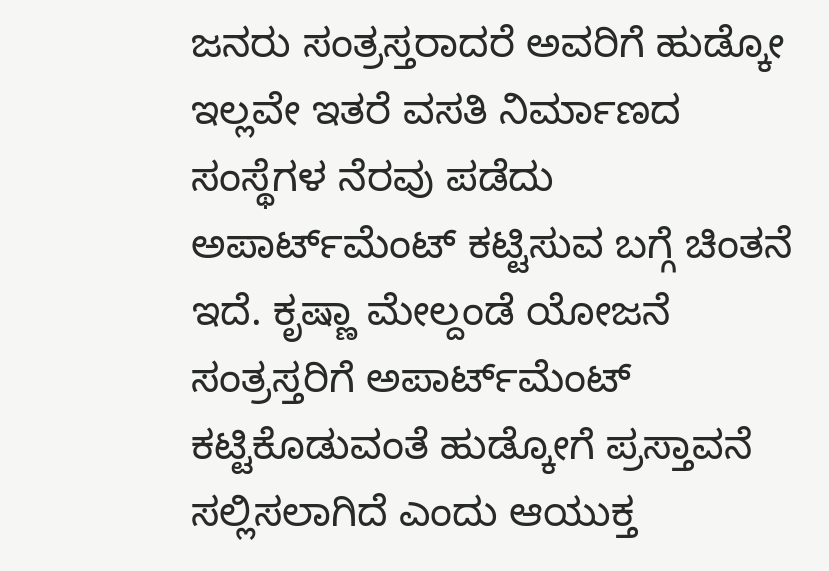ಜನರು ಸಂತ್ರಸ್ತರಾದರೆ ಅವರಿಗೆ ಹುಡ್ಕೋ ಇಲ್ಲವೇ ಇತರೆ ವಸತಿ ನಿರ್ಮಾಣದ ಸಂಸ್ಥೆಗಳ ನೆರವು ಪಡೆದು ಅಪಾರ್ಟ್‌ಮೆಂಟ್ ಕಟ್ಟಿಸುವ ಬಗ್ಗೆ ಚಿಂತನೆ ಇದೆ. ಕೃಷ್ಣಾ ಮೇಲ್ದಂಡೆ ಯೋಜನೆ ಸಂತ್ರಸ್ತರಿಗೆ ಅಪಾರ್ಟ್‌ಮೆಂಟ್ ಕಟ್ಟಿಕೊಡುವಂತೆ ಹುಡ್ಕೋಗೆ ಪ್ರಸ್ತಾವನೆ ಸಲ್ಲಿಸಲಾಗಿದೆ ಎಂದು ಆಯುಕ್ತ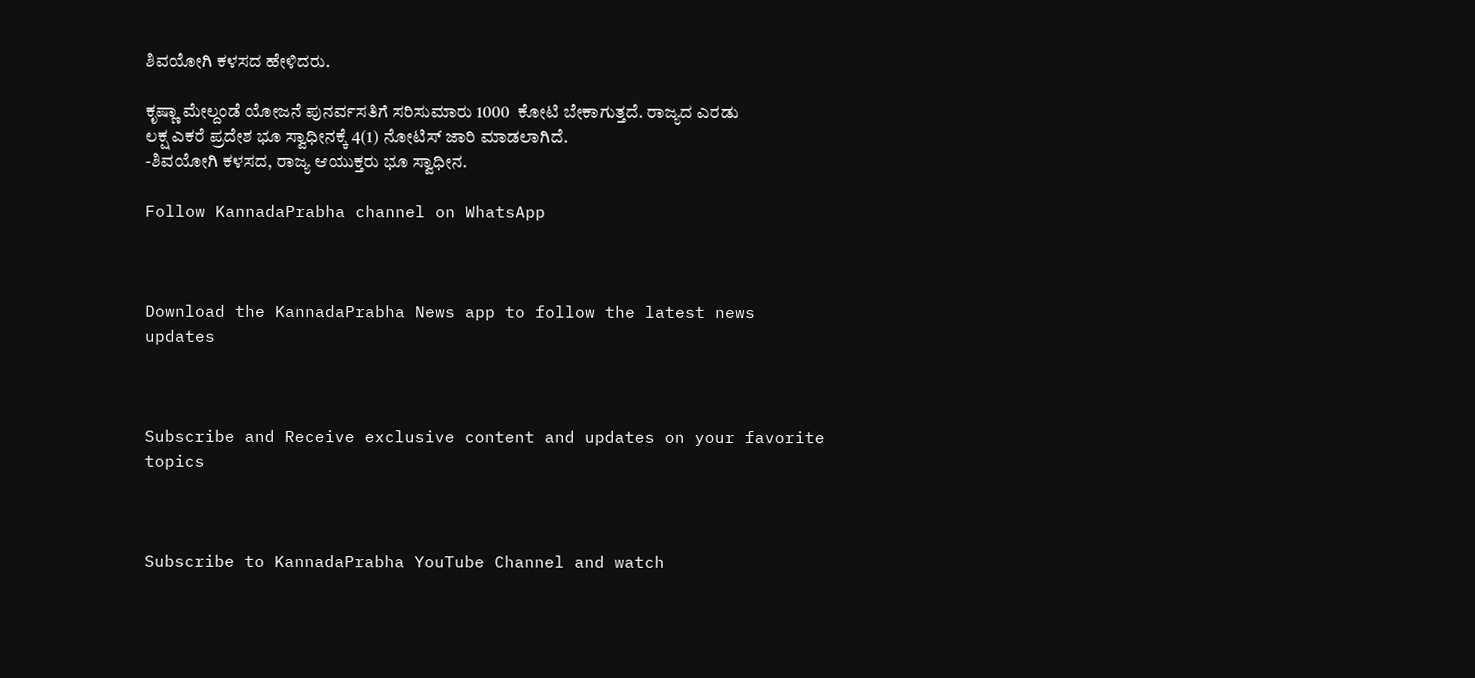ಶಿವಯೋಗಿ ಕಳಸದ ಹೇಳಿದರು.

ಕೃಷ್ಣಾ ಮೇಲ್ದಂಡೆ ಯೋಜನೆ ಪುನರ್ವಸತಿಗೆ ಸರಿಸುಮಾರು 1000  ಕೋಟಿ ಬೇಕಾಗುತ್ತದೆ. ರಾಜ್ಯದ ಎರಡು ಲಕ್ಷ ಎಕರೆ ಪ್ರದೇಶ ಭೂ ಸ್ವಾಧೀನಕ್ಕೆ 4(1) ನೋಟಿಸ್ ಜಾರಿ ಮಾಡಲಾಗಿದೆ.
-ಶಿವಯೋಗಿ ಕಳಸದ, ರಾಜ್ಯ ಆಯುಕ್ತರು ಭೂ ಸ್ವಾಧೀನ.

Follow KannadaPrabha channel on WhatsApp



Download the KannadaPrabha News app to follow the latest news updates



Subscribe and Receive exclusive content and updates on your favorite topics



Subscribe to KannadaPrabha YouTube Channel and watch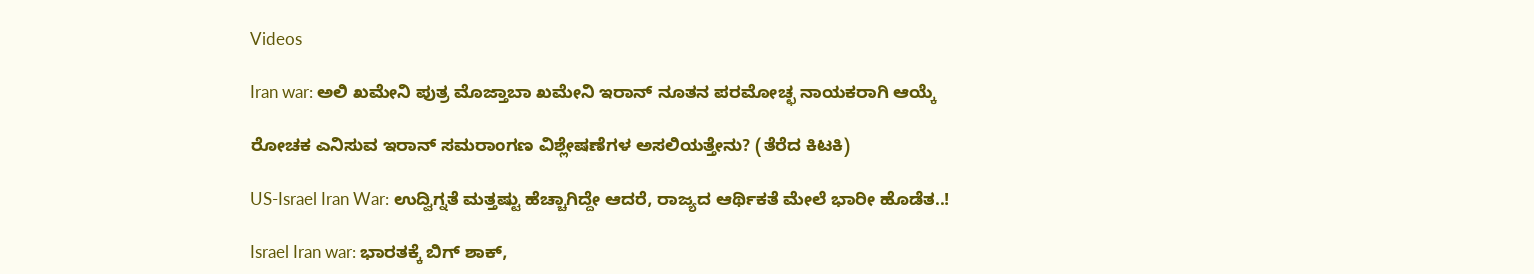Videos

Iran war: ಅಲಿ ಖಮೇನಿ ಪುತ್ರ ಮೊಜ್ತಾಬಾ ಖಮೇನಿ ಇರಾನ್ ನೂತನ ಪರಮೋಚ್ಛ ನಾಯಕರಾಗಿ ಆಯ್ಕೆ

ರೋಚಕ ಎನಿಸುವ ಇರಾನ್ ಸಮರಾಂಗಣ ವಿಶ್ಲೇಷಣೆಗಳ ಅಸಲಿಯತ್ತೇನು? (ತೆರೆದ ಕಿಟಕಿ)

US-Israel Iran War: ಉದ್ವಿಗ್ನತೆ ಮತ್ತಷ್ಟು ಹೆಚ್ಚಾಗಿದ್ದೇ ಆದರೆ, ರಾಜ್ಯದ ಆರ್ಥಿಕತೆ ಮೇಲೆ ಭಾರೀ ಹೊಡೆತ..!

Israel Iran war: ಭಾರತಕ್ಕೆ ಬಿಗ್ ಶಾಕ್,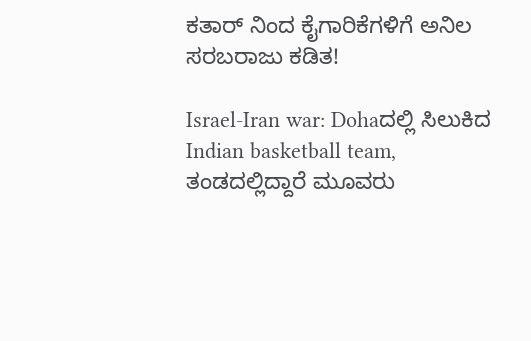ಕತಾರ್ ನಿಂದ ಕೈಗಾರಿಕೆಗಳಿಗೆ ಅನಿಲ ಸರಬರಾಜು ಕಡಿತ!

Israel-Iran war: Dohaದಲ್ಲಿ ಸಿಲುಕಿದ Indian basketball team, ತಂಡದಲ್ಲಿದ್ದಾರೆ ಮೂವರು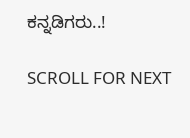ಕನ್ನಡಿಗರು..!

SCROLL FOR NEXT